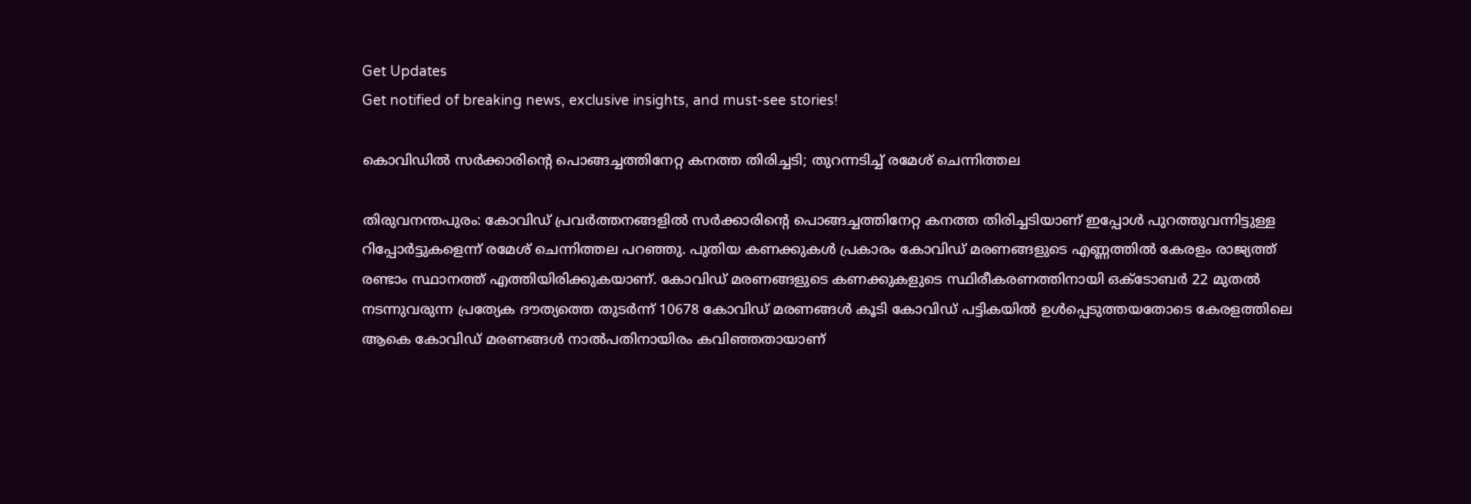Get Updates
Get notified of breaking news, exclusive insights, and must-see stories!

കൊവിഡില്‍ സര്‍ക്കാരിന്റെ പൊങ്ങച്ചത്തിനേറ്റ കനത്ത തിരിച്ചടി; തുറന്നടിച്ച് രമേശ് ചെന്നിത്തല

തിരുവനന്തപുരം: കോവിഡ് പ്രവര്‍ത്തനങ്ങളില്‍ സര്‍ക്കാരിന്റെ പൊങ്ങച്ചത്തിനേറ്റ കനത്ത തിരിച്ചടിയാണ് ഇപ്പോള്‍ പുറത്തുവന്നിട്ടുള്ള റിപ്പോര്‍ട്ടുകളെന്ന് രമേശ് ചെന്നിത്തല പറഞ്ഞു. പുതിയ കണക്കുകള്‍ പ്രകാരം കോവിഡ് മരണങ്ങളുടെ എണ്ണത്തില്‍ കേരളം രാജ്യത്ത് രണ്ടാം സ്ഥാനത്ത് എത്തിയിരിക്കുകയാണ്. കോവിഡ് മരണങ്ങളുടെ കണക്കുകളുടെ സ്ഥിരീകരണത്തിനായി ഒക്ടോബര്‍ 22 മുതല്‍ നടന്നുവരുന്ന പ്രത്യേക ദൗത്യത്തെ തുടര്‍ന്ന് 10678 കോവിഡ് മരണങ്ങള്‍ കൂടി കോവിഡ് പട്ടികയില്‍ ഉള്‍പ്പെടുത്തയതോടെ കേരളത്തിലെ ആകെ കോവിഡ് മരണങ്ങള്‍ നാല്‍പതിനായിരം കവിഞ്ഞതായാണ്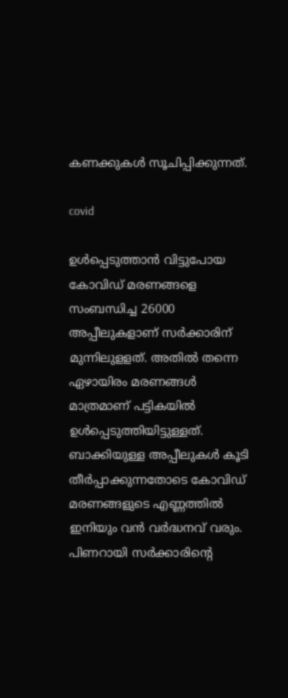കണക്കുകള്‍ സൂചിപ്പിക്കുന്നത്.

covid

ഉള്‍പ്പെടുത്താന്‍ വിട്ടുപോയ കോവിഡ് മരണങ്ങളെ സംബന്ധിച്ച 26000 അപ്പീലുകളാണ് സര്‍ക്കാരിന് മുന്നിലുളളത്. അതില്‍ തന്നെ ഏഴായിരം മരണങ്ങള്‍ മാത്രമാണ് പട്ടികയില്‍ ഉള്‍പ്പെടുത്തിയിട്ടുള്ളത്. ബാക്കിയുള്ള അപ്പീലുകള്‍ കൂടി തീര്‍പ്പാക്കുന്നതോടെ കോവിഡ് മരണങ്ങളുടെ എണ്ണത്തില്‍ ഇനിയും വന്‍ വര്‍ദ്ധനവ് വരും. പിണറായി സര്‍ക്കാരിന്റെ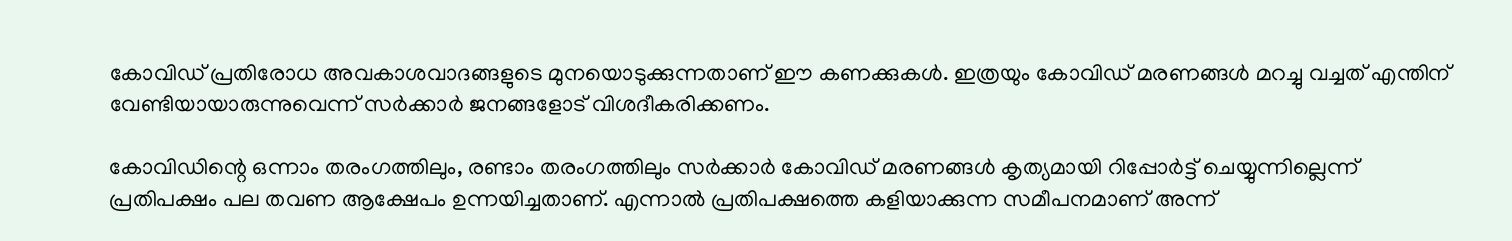കോവിഡ് പ്രതിരോധ അവകാശവാദങ്ങളുടെ മുനയൊടുക്കുന്നതാണ് ഈ കണക്കുകള്‍. ഇത്രയും കോവിഡ് മരണങ്ങള്‍ മറച്ചു വച്ചത് എന്തിന് വേണ്ടിയായാരുന്നുവെന്ന് സര്‍ക്കാര്‍ ജനങ്ങളോട് വിശദീകരിക്കണം.

കോവിഡിന്റെ ഒന്നാം തരംഗത്തിലും, രണ്ടാം തരംഗത്തിലും സര്‍ക്കാര്‍ കോവിഡ് മരണങ്ങള്‍ കൃത്യമായി റിപ്പോര്‍ട്ട് ചെയ്യുന്നില്ലെന്ന് പ്രതിപക്ഷം പല തവണ ആക്ഷേപം ഉന്നയിച്ചതാണ്. എന്നാല്‍ പ്രതിപക്ഷത്തെ കളിയാക്കുന്ന സമീപനമാണ് അന്ന്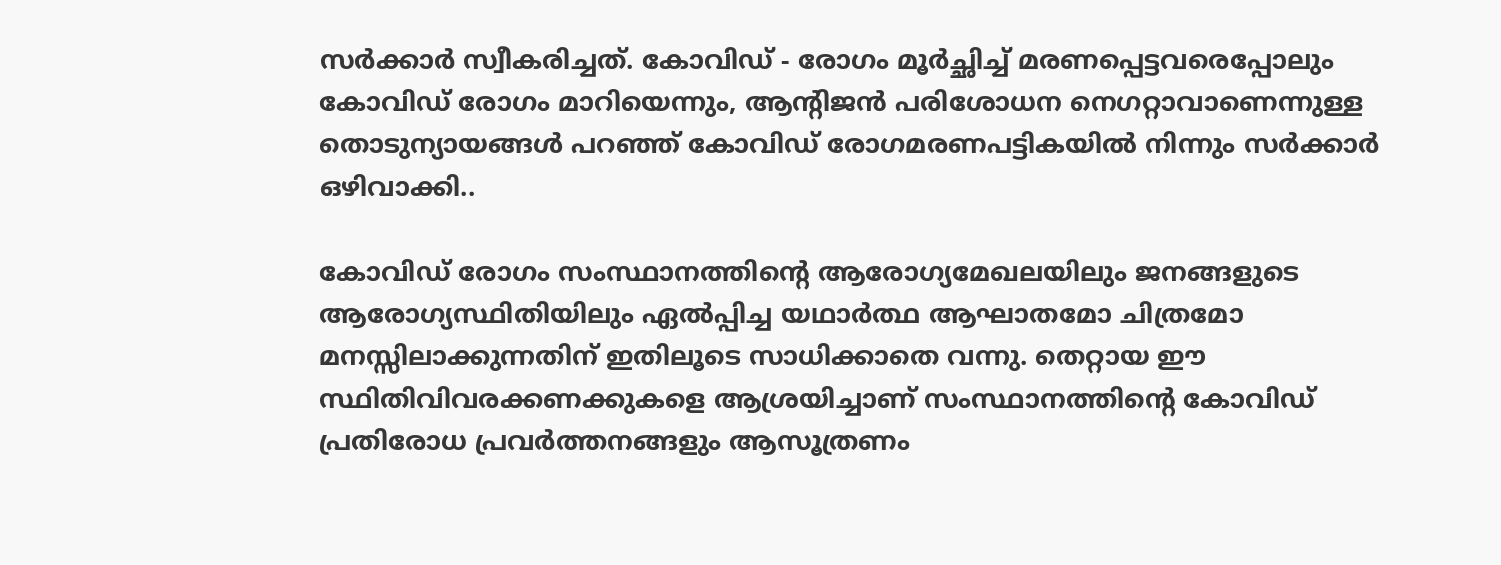സര്‍ക്കാര്‍ സ്വീകരിച്ചത്. കോവിഡ് - രോഗം മൂര്‍ച്ഛിച്ച് മരണപ്പെട്ടവരെപ്പോലും കോവിഡ് രോഗം മാറിയെന്നും, ആന്റിജന്‍ പരിശോധന നെഗറ്റാവാണെന്നുള്ള തൊടുന്യായങ്ങള്‍ പറഞ്ഞ് കോവിഡ് രോഗമരണപട്ടികയില്‍ നിന്നും സര്‍ക്കാര്‍ ഒഴിവാക്കി..

കോവിഡ് രോഗം സംസ്ഥാനത്തിന്റെ ആരോഗ്യമേഖലയിലും ജനങ്ങളുടെ ആരോഗ്യസ്ഥിതിയിലും ഏല്‍പ്പിച്ച യഥാര്‍ത്ഥ ആഘാതമോ ചിത്രമോ മനസ്സിലാക്കുന്നതിന് ഇതിലൂടെ സാധിക്കാതെ വന്നു. തെറ്റായ ഈ സ്ഥിതിവിവരക്കണക്കുകളെ ആശ്രയിച്ചാണ് സംസ്ഥാനത്തിന്റെ കോവിഡ് പ്രതിരോധ പ്രവര്‍ത്തനങ്ങളും ആസൂത്രണം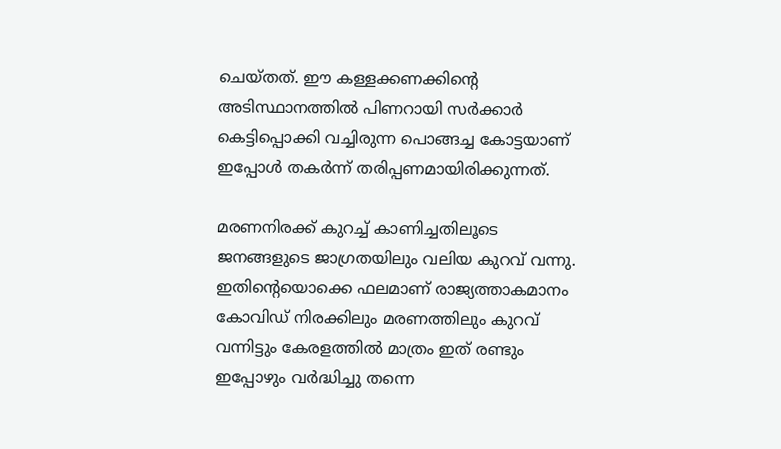ചെയ്തത്. ഈ കള്ളക്കണക്കിന്റെ അടിസ്ഥാനത്തില്‍ പിണറായി സര്‍ക്കാര്‍ കെട്ടിപ്പൊക്കി വച്ചിരുന്ന പൊങ്ങച്ച കോട്ടയാണ് ഇപ്പോള്‍ തകര്‍ന്ന് തരിപ്പണമായിരിക്കുന്നത്.

മരണനിരക്ക് കുറച്ച് കാണിച്ചതിലൂടെ ജനങ്ങളുടെ ജാഗ്രതയിലും വലിയ കുറവ് വന്നു. ഇതിന്റെയൊക്കെ ഫലമാണ് രാജ്യത്താകമാനം കോവിഡ് നിരക്കിലും മരണത്തിലും കുറവ് വന്നിട്ടും കേരളത്തില്‍ മാത്രം ഇത് രണ്ടും ഇപ്പോഴും വര്‍ദ്ധിച്ചു തന്നെ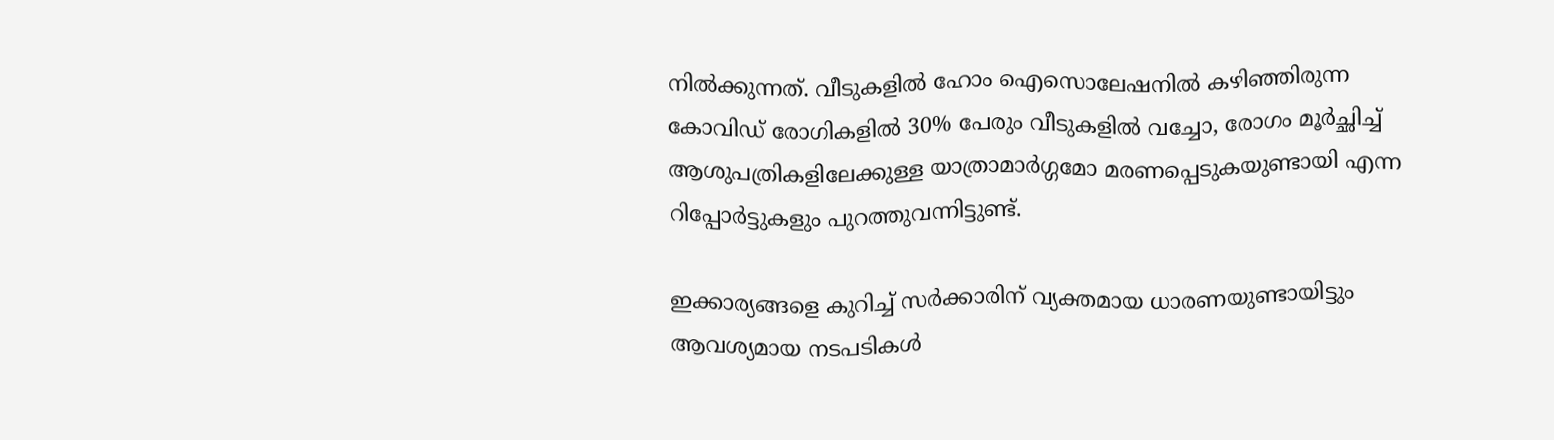നില്‍ക്കുന്നത്. വീടുകളില്‍ ഹോം ഐസൊലേഷനില്‍ കഴിഞ്ഞിരുന്ന കോവിഡ് രോഗികളില്‍ 30% പേരും വീടുകളില്‍ വച്ചോ, രോഗം മൂര്‍ച്ഛിച്ച് ആശുപത്രികളിലേക്കുള്ള യാത്രാമാര്‍ഗ്ഗമോ മരണപ്പെടുകയുണ്ടായി എന്ന റിപ്പോര്‍ട്ടുകളും പുറത്തുവന്നിട്ടുണ്ട്.

ഇക്കാര്യങ്ങളെ കുറിച്ച് സര്‍ക്കാരിന് വ്യക്തമായ ധാരണയുണ്ടായിട്ടും ആവശ്യമായ നടപടികള്‍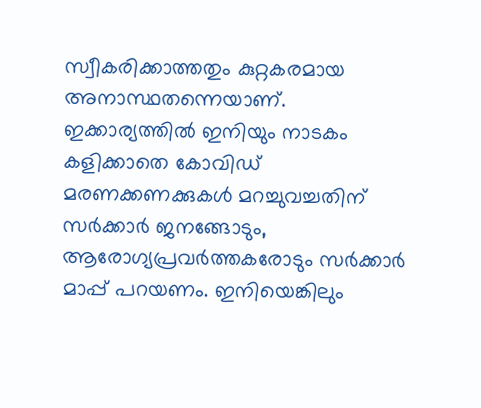സ്വീകരിക്കാത്തതും കുറ്റകരമായ അനാസ്ഥതന്നെയാണ്. ഇക്കാര്യത്തില്‍ ഇനിയും നാടകം കളിക്കാതെ കോവിഡ് മരണക്കണക്കുകള്‍ മറച്ചുവച്ചതിന് സര്‍ക്കാര്‍ ജനങ്ങോടും, ആരോഗ്യപ്രവര്‍ത്തകരോടും സര്‍ക്കാര്‍ മാപ്പ് പറയണം. ഇനിയെങ്കിലും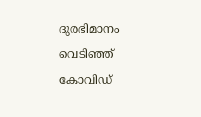ദുരഭിമാനം വെടിഞ്ഞ് കോവിഡ്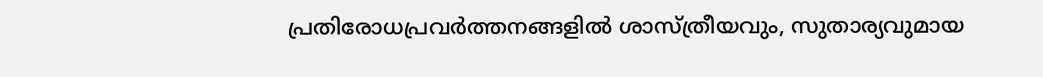പ്രതിരോധപ്രവര്‍ത്തനങ്ങളില്‍ ശാസ്ത്രീയവും, സുതാര്യവുമായ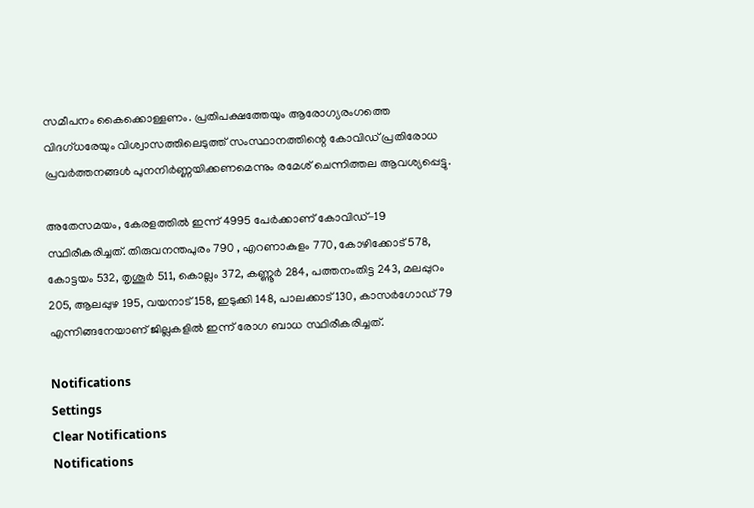സമീപനം കൈക്കൊള്ളണം. പ്രതിപക്ഷത്തേയും ആരോഗ്യരംഗത്തെ വിദഗ്ധരേയും വിശ്വാസത്തിലെടുത്ത് സംസ്ഥാനത്തിന്റെ കോവിഡ് പ്രതിരോധ പ്രവര്‍ത്തനങ്ങള്‍ പുനനിര്‍ണ്ണയിക്കണമെന്നും രമേശ് ചെന്നിത്തല ആവശ്യപ്പെട്ടു.

അതേസമയം, കേരളത്തില്‍ ഇന്ന് 4995 പേര്‍ക്കാണ് കോവിഡ്-19 സ്ഥിരീകരിച്ചത്. തിരുവനന്തപുരം 790 , എറണാകുളം 770, കോഴിക്കോട് 578, കോട്ടയം 532, തൃശൂര്‍ 511, കൊല്ലം 372, കണ്ണൂര്‍ 284, പത്തനംതിട്ട 243, മലപ്പുറം 205, ആലപ്പുഴ 195, വയനാട് 158, ഇടുക്കി 148, പാലക്കാട് 130, കാസര്‍ഗോഡ് 79 എന്നിങ്ങനേയാണ് ജില്ലകളില്‍ ഇന്ന് രോഗ ബാധ സ്ഥിരീകരിച്ചത്.

Notifications
Settings
Clear Notifications
Notifications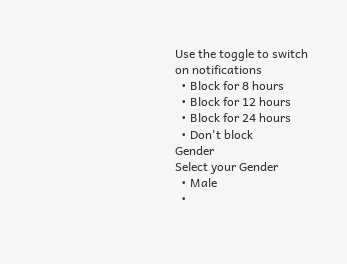Use the toggle to switch on notifications
  • Block for 8 hours
  • Block for 12 hours
  • Block for 24 hours
  • Don't block
Gender
Select your Gender
  • Male
  •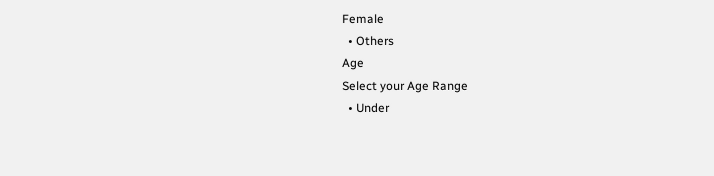Female
  • Others
Age
Select your Age Range
  • Under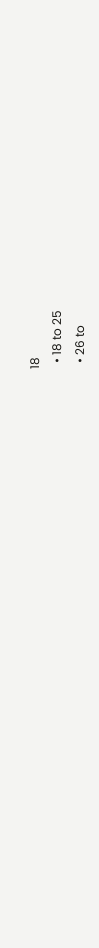18
  • 18 to 25
  • 26 to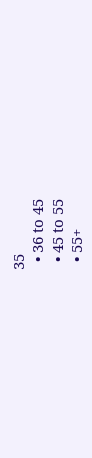35
  • 36 to 45
  • 45 to 55
  • 55+